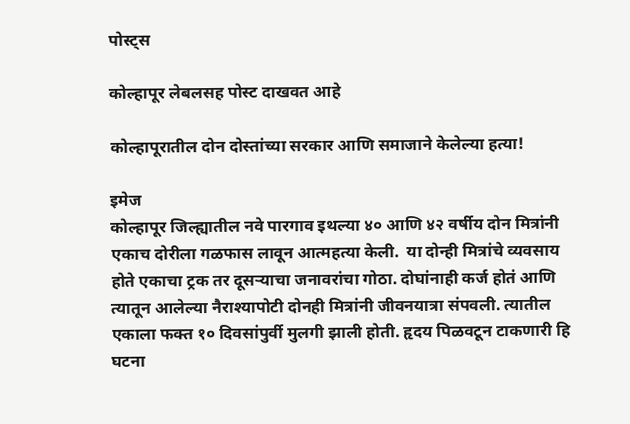पोस्ट्स

कोल्हापूर लेबलसह पोस्ट दाखवत आहे

कोल्हापूरातील दोन दोस्तांच्या सरकार आणि समाजाने केलेल्या हत्या!

इमेज
कोल्हापूर जिल्ह्यातील नवे पारगाव इथल्या ४० आणि ४२ वर्षीय दोन मित्रांनी एकाच दोरीला गळफास लावून आत्महत्या केली.  या दोन्ही मित्रांचे व्यवसाय होते एकाचा ट्रक तर दूसऱ्याचा जनावरांचा गोठा. दोघांनाही कर्ज होतं आणि त्यातून आलेल्या नैराश्यापोटी दोनही मित्रांनी जीवनयात्रा संपवली. त्यातील एकाला फक्त १० दिवसांपुर्वी मुलगी झाली होती. हृदय पिळवटून टाकणारी हि घटना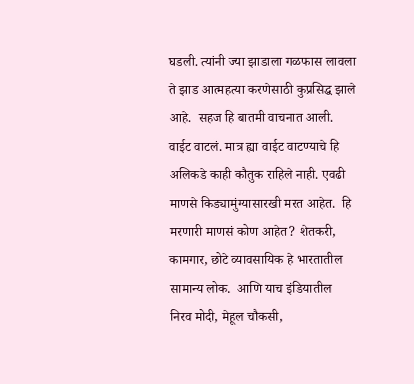घडली. त्यांनी ज्या झाडाला गळफास लावला ते झाड आत्महत्या करणेसाठी कुप्रसिद्ध झाले आहे.  सहज हि बातमी वाचनात आली. वाईट वाटलं. मात्र ह्या वाईट वाटण्याचे हि अलिकडे काही कौतुक राहिले नाही. एवढी माणसे किड्यामुंग्यासारखी मरत आहेत.  हि मरणारी माणसं कोण आहेत? शेतकरी, कामगार, छोटे व्यावसायिक हे भारतातील सामान्य लोक.  आणि याच इंडियातील निरव मोदी, मेहूल चौकसी,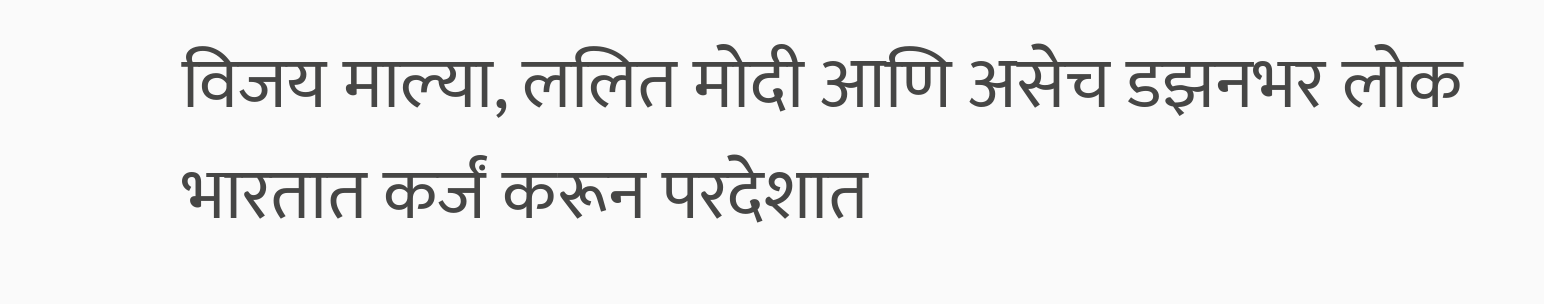विजय माल्या, ललित मोदी आणि असेच डझनभर लोक भारतात कर्जं करून परदेशात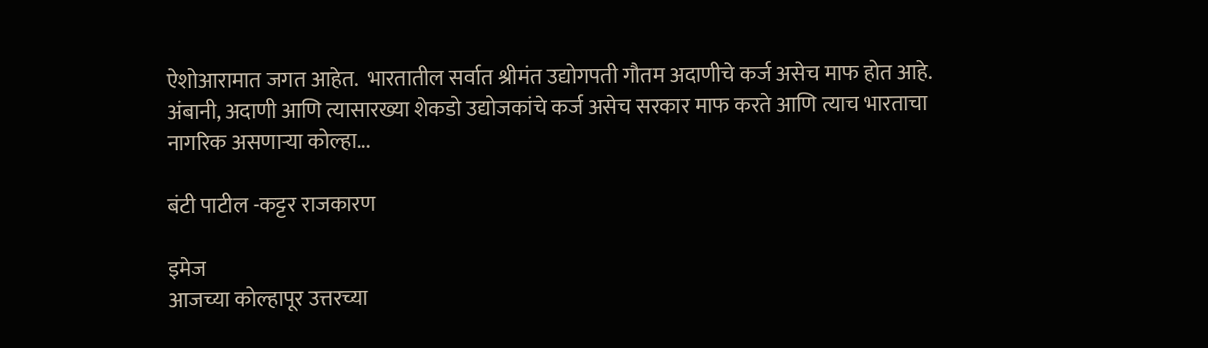ऐशोआरामात जगत आहेत.  भारतातील सर्वात श्रीमंत उद्योगपती गौतम अदाणीचे कर्ज असेच माफ होत आहे. अंबानी, अदाणी आणि त्यासारख्या शेकडो उद्योजकांचे कर्ज असेच सरकार माफ करते आणि त्याच भारताचा नागरिक असणाऱ्या कोल्हा...

बंटी पाटील -कट्टर राजकारण

इमेज
आजच्या कोल्हापूर उत्तरच्या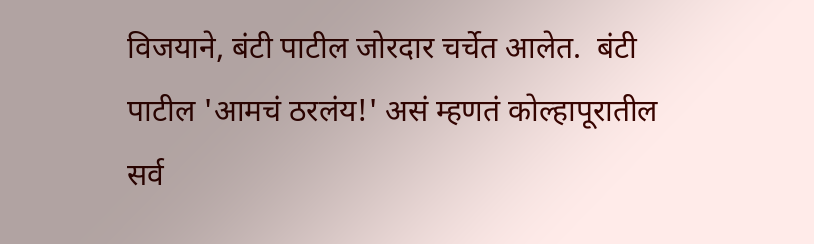विजयाने, बंटी पाटील जोरदार चर्चेत आलेत.  बंटी पाटील 'आमचं ठरलंय!' असं म्हणतं कोल्हापूरातील सर्व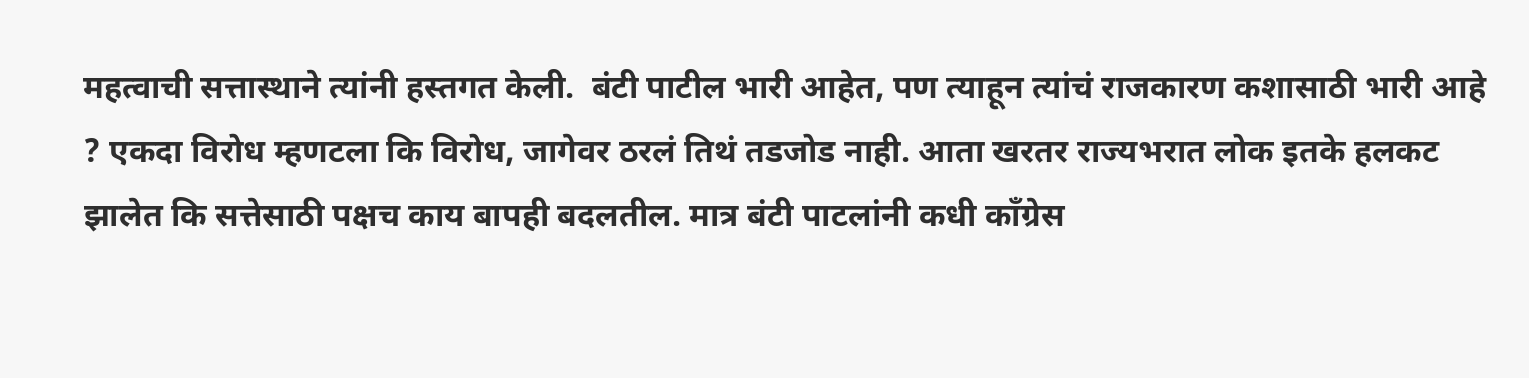महत्वाची सत्तास्थाने त्यांनी हस्तगत केली.  बंटी पाटील भारी आहेत, पण त्याहून त्यांचं राजकारण कशासाठी भारी आहे ? एकदा विरोध म्हणटला कि विरोध, जागेवर ठरलं तिथं तडजोड नाही. आता खरतर राज्यभरात लोक इतके हलकट झालेत कि सत्तेसाठी पक्षच काय बापही बदलतील. मात्र बंटी पाटलांनी कधी काँग्रेस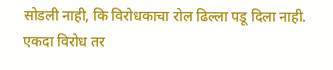सोडली नाही, कि विरोधकाचा रोल ढिल्ला पडू दिला नाही.  एकदा विरोध तर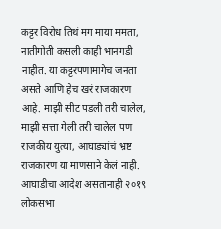कट्टर विरोध तिथं मग माया ममता, नातीगोती कसली काही भानगडी नाहीत. या कट्टरपणामागेच जनता असते आणि हेच खरं राजकारण आहे. माझी सीट पडली तरी चालेल, माझी सत्ता गेली तरी चालेल पण राजकीय युत्या, आघाड्यांचं भ्रष्ट राजकारण या माणसाने केलं नाही.  आघाडीचा आदेश असतानाही २०१९ लोकसभा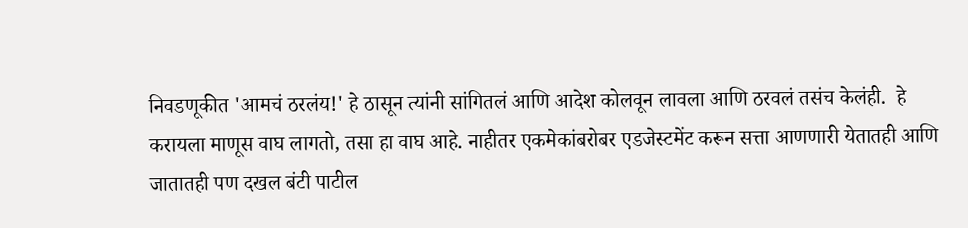निवडणूकीत 'आमचं ठरलंय!' हे ठासून त्यांनी सांगितलं आणि आदेश कोलवून लावला आणि ठरवलं तसंच केलंही.  हे करायला माणूस वाघ लागतो, तसा हा वाघ आहे. नाहीतर एकमेकांबरोबर एडजेस्टमेंट करून सत्ता आणणारी येतातही आणि जातातही पण दखल बंटी पाटील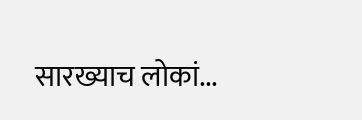सारख्याच लोकां...